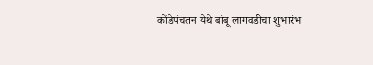कोंडेपंचतन येथे बांबू लागवडीचा शुभारंभ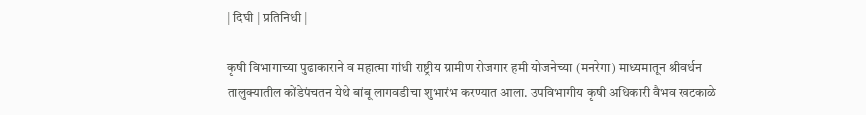| दिघी | प्रतिनिधी |

कृषी विभागाच्या पुढाकाराने व महात्मा गांधी राष्ट्रीय ग्रामीण रोजगार हमी योजनेच्या (मनरेगा) माध्यमातून श्रीवर्धन तालुक्यातील कोंडेपंचतन येथे बांबू लागवडीचा शुभारंभ करण्यात आला. उपविभागीय कृषी अधिकारी वैभव खटकाळे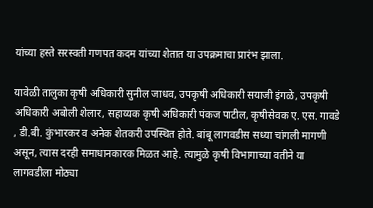यांच्या हस्ते सरस्वती गणपत कदम यांच्या शेतात या उपक्रमाचा प्रारंभ झाला.

यावेळी तालुका कृषी अधिकारी सुनील जाधव, उपकृषी अधिकारी सयाजी इंगळे, उपकृषी अधिकारी अबोली शेलार, सहाय्यक कृषी अधिकारी पंकज पाटील, कृषीसेवक ए. एस. गावडे , डी.बी. कुंभारकर व अनेक शेतकरी उपस्थित होते. बांबू लागवडीस सध्या चांगली मागणी असून, त्यास दरही समाधानकारक मिळत आहे. त्यामुळे कृषी विभागाच्या वतीने या लागवडीला मोठ्या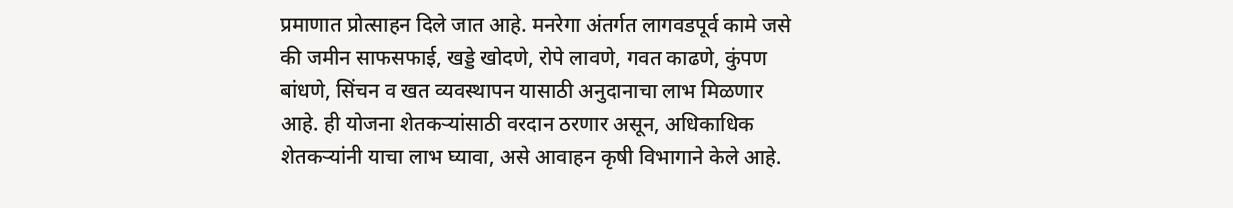प्रमाणात प्रोत्साहन दिले जात आहे. मनरेगा अंतर्गत लागवडपूर्व कामे जसे की जमीन साफसफाई, खड्डे खोदणे, रोपे लावणे, गवत काढणे, कुंपण बांधणे, सिंचन व खत व्यवस्थापन यासाठी अनुदानाचा लाभ मिळणार आहे. ही योजना शेतकऱ्यांसाठी वरदान ठरणार असून, अधिकाधिक शेतकऱ्यांनी याचा लाभ घ्यावा, असे आवाहन कृषी विभागाने केले आहे.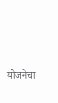योजनेचा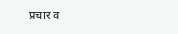प्रचार व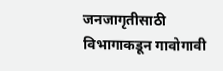जनजागृतीसाठी विभागाकडून गावोगावी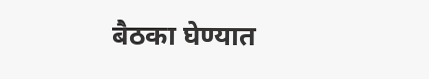बैठका घेण्यात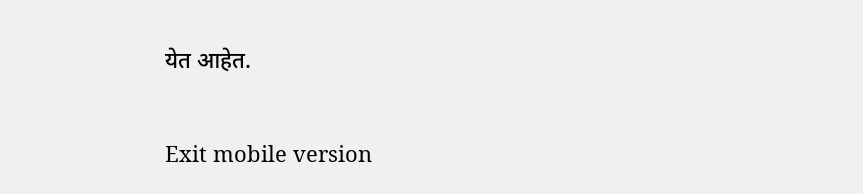येत आहेत.

Exit mobile version